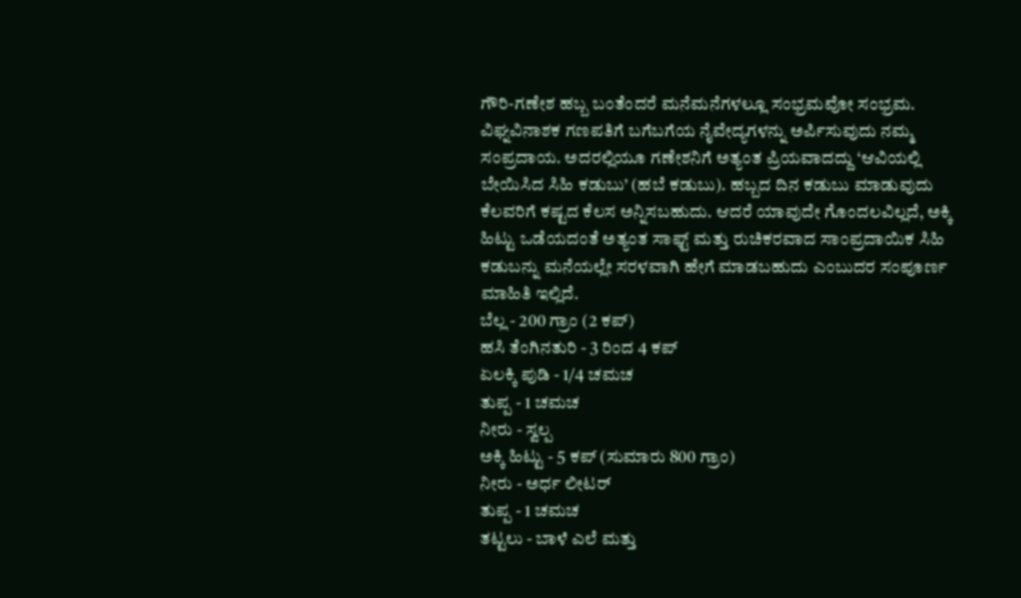ಗೌರಿ-ಗಣೇಶ ಹಬ್ಬ ಬಂತೆಂದರೆ ಮನೆಮನೆಗಳಲ್ಲೂ ಸಂಭ್ರಮವೋ ಸಂಭ್ರಮ. ವಿಘ್ನವಿನಾಶಕ ಗಣಪತಿಗೆ ಬಗೆಬಗೆಯ ನೈವೇದ್ಯಗಳನ್ನು ಅರ್ಪಿಸುವುದು ನಮ್ಮ ಸಂಪ್ರದಾಯ. ಅದರಲ್ಲಿಯೂ ಗಣೇಶನಿಗೆ ಅತ್ಯಂತ ಪ್ರಿಯವಾದದ್ದು ‘ಆವಿಯಲ್ಲಿ ಬೇಯಿಸಿದ ಸಿಹಿ ಕಡುಬು’ (ಹಬೆ ಕಡುಬು). ಹಬ್ಬದ ದಿನ ಕಡುಬು ಮಾಡುವುದು ಕೆಲವರಿಗೆ ಕಷ್ಟದ ಕೆಲಸ ಅನ್ನಿಸಬಹುದು. ಆದರೆ ಯಾವುದೇ ಗೊಂದಲವಿಲ್ಲದೆ, ಅಕ್ಕಿ ಹಿಟ್ಟು ಒಡೆಯದಂತೆ ಅತ್ಯಂತ ಸಾಫ್ಟ್ ಮತ್ತು ರುಚಿಕರವಾದ ಸಾಂಪ್ರದಾಯಿಕ ಸಿಹಿ ಕಡುಬನ್ನು ಮನೆಯಲ್ಲೇ ಸರಳವಾಗಿ ಹೇಗೆ ಮಾಡಬಹುದು ಎಂಬುದರ ಸಂಪೂರ್ಣ ಮಾಹಿತಿ ಇಲ್ಲಿದೆ.
ಬೆಲ್ಲ - 200 ಗ್ರಾಂ (2 ಕಪ್)
ಹಸಿ ತೆಂಗಿನತುರಿ - 3 ರಿಂದ 4 ಕಪ್
ಏಲಕ್ಕಿ ಪುಡಿ - 1/4 ಚಮಚ
ತುಪ್ಪ - 1 ಚಮಚ
ನೀರು - ಸ್ವಲ್ಪ
ಅಕ್ಕಿ ಹಿಟ್ಟು - 5 ಕಪ್ (ಸುಮಾರು 800 ಗ್ರಾಂ)
ನೀರು - ಅರ್ಧ ಲೀಟರ್
ತುಪ್ಪ - 1 ಚಮಚ
ತಟ್ಟಲು - ಬಾಳೆ ಎಲೆ ಮತ್ತು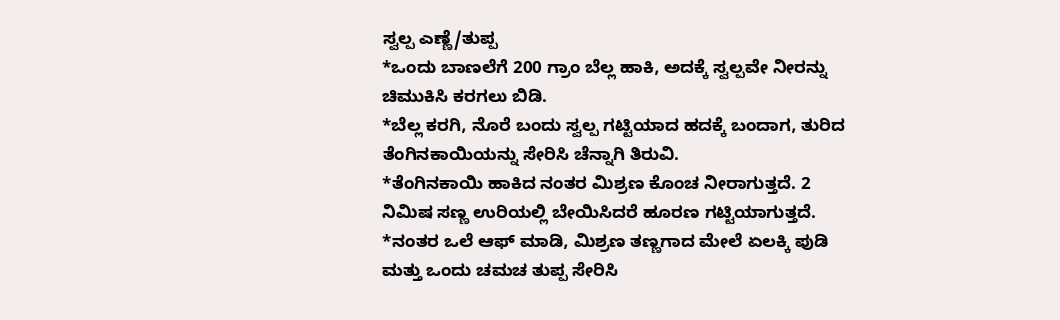ಸ್ವಲ್ಪ ಎಣ್ಣೆ/ತುಪ್ಪ
*ಒಂದು ಬಾಣಲೆಗೆ 200 ಗ್ರಾಂ ಬೆಲ್ಲ ಹಾಕಿ, ಅದಕ್ಕೆ ಸ್ವಲ್ಪವೇ ನೀರನ್ನು ಚಿಮುಕಿಸಿ ಕರಗಲು ಬಿಡಿ.
*ಬೆಲ್ಲ ಕರಗಿ, ನೊರೆ ಬಂದು ಸ್ವಲ್ಪ ಗಟ್ಟಿಯಾದ ಹದಕ್ಕೆ ಬಂದಾಗ, ತುರಿದ ತೆಂಗಿನಕಾಯಿಯನ್ನು ಸೇರಿಸಿ ಚೆನ್ನಾಗಿ ತಿರುವಿ.
*ತೆಂಗಿನಕಾಯಿ ಹಾಕಿದ ನಂತರ ಮಿಶ್ರಣ ಕೊಂಚ ನೀರಾಗುತ್ತದೆ. 2 ನಿಮಿಷ ಸಣ್ಣ ಉರಿಯಲ್ಲಿ ಬೇಯಿಸಿದರೆ ಹೂರಣ ಗಟ್ಟಿಯಾಗುತ್ತದೆ.
*ನಂತರ ಒಲೆ ಆಫ್ ಮಾಡಿ, ಮಿಶ್ರಣ ತಣ್ಣಗಾದ ಮೇಲೆ ಏಲಕ್ಕಿ ಪುಡಿ ಮತ್ತು ಒಂದು ಚಮಚ ತುಪ್ಪ ಸೇರಿಸಿ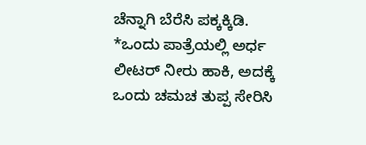ಚೆನ್ನಾಗಿ ಬೆರೆಸಿ ಪಕ್ಕಕ್ಕಿಡಿ.
*ಒಂದು ಪಾತ್ರೆಯಲ್ಲಿ ಅರ್ಧ ಲೀಟರ್ ನೀರು ಹಾಕಿ, ಅದಕ್ಕೆ ಒಂದು ಚಮಚ ತುಪ್ಪ ಸೇರಿಸಿ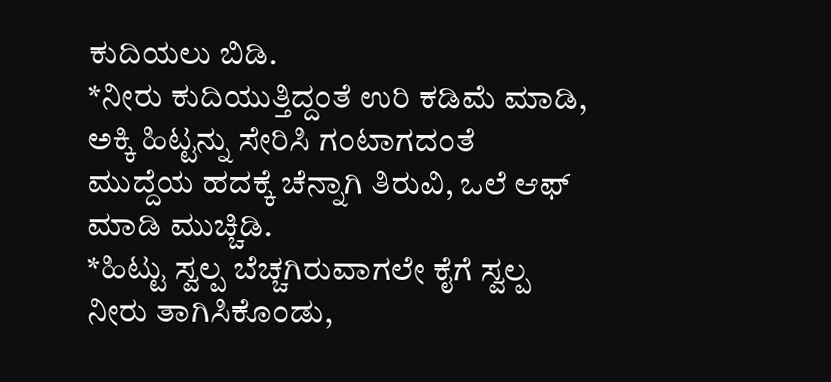ಕುದಿಯಲು ಬಿಡಿ.
*ನೀರು ಕುದಿಯುತ್ತಿದ್ದಂತೆ ಉರಿ ಕಡಿಮೆ ಮಾಡಿ, ಅಕ್ಕಿ ಹಿಟ್ಟನ್ನು ಸೇರಿಸಿ ಗಂಟಾಗದಂತೆ ಮುದ್ದೆಯ ಹದಕ್ಕೆ ಚೆನ್ನಾಗಿ ತಿರುವಿ, ಒಲೆ ಆಫ್ ಮಾಡಿ ಮುಚ್ಚಿಡಿ.
*ಹಿಟ್ಟು ಸ್ವಲ್ಪ ಬೆಚ್ಚಗಿರುವಾಗಲೇ ಕೈಗೆ ಸ್ವಲ್ಪ ನೀರು ತಾಗಿಸಿಕೊಂಡು,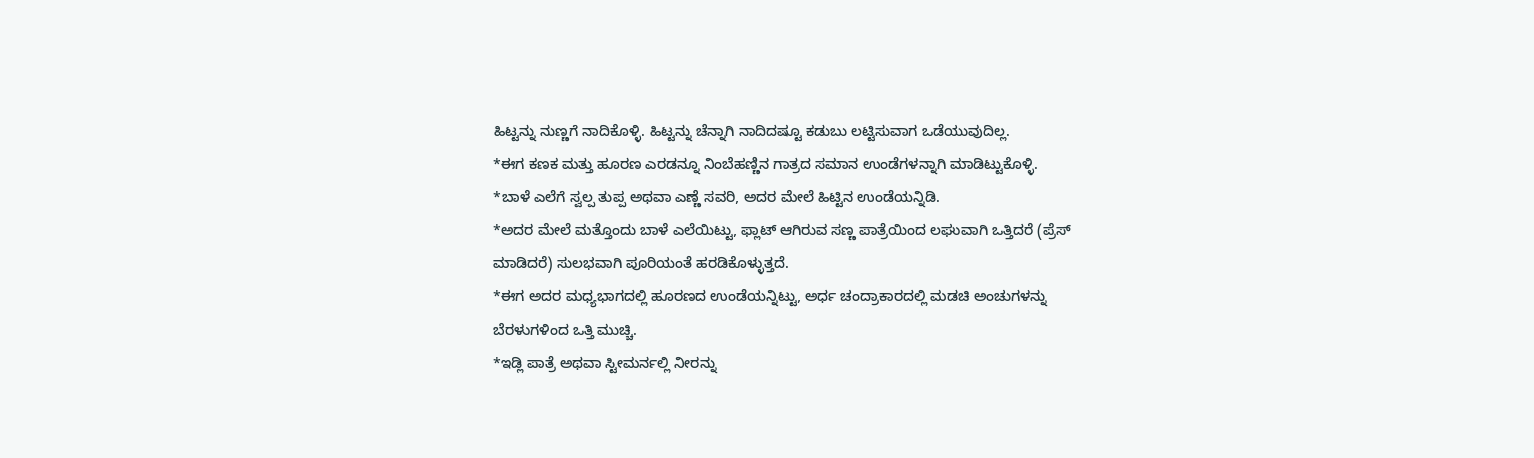ಹಿಟ್ಟನ್ನು ನುಣ್ಣಗೆ ನಾದಿಕೊಳ್ಳಿ. ಹಿಟ್ಟನ್ನು ಚೆನ್ನಾಗಿ ನಾದಿದಷ್ಟೂ ಕಡುಬು ಲಟ್ಟಿಸುವಾಗ ಒಡೆಯುವುದಿಲ್ಲ.
*ಈಗ ಕಣಕ ಮತ್ತು ಹೂರಣ ಎರಡನ್ನೂ ನಿಂಬೆಹಣ್ಣಿನ ಗಾತ್ರದ ಸಮಾನ ಉಂಡೆಗಳನ್ನಾಗಿ ಮಾಡಿಟ್ಟುಕೊಳ್ಳಿ.
*ಬಾಳೆ ಎಲೆಗೆ ಸ್ವಲ್ಪ ತುಪ್ಪ ಅಥವಾ ಎಣ್ಣೆ ಸವರಿ, ಅದರ ಮೇಲೆ ಹಿಟ್ಟಿನ ಉಂಡೆಯನ್ನಿಡಿ.
*ಅದರ ಮೇಲೆ ಮತ್ತೊಂದು ಬಾಳೆ ಎಲೆಯಿಟ್ಟು, ಫ್ಲಾಟ್ ಆಗಿರುವ ಸಣ್ಣ ಪಾತ್ರೆಯಿಂದ ಲಘುವಾಗಿ ಒತ್ತಿದರೆ (ಪ್ರೆಸ್ ಮಾಡಿದರೆ) ಸುಲಭವಾಗಿ ಪೂರಿಯಂತೆ ಹರಡಿಕೊಳ್ಳುತ್ತದೆ.
*ಈಗ ಅದರ ಮಧ್ಯಭಾಗದಲ್ಲಿ ಹೂರಣದ ಉಂಡೆಯನ್ನಿಟ್ಟು, ಅರ್ಧ ಚಂದ್ರಾಕಾರದಲ್ಲಿ ಮಡಚಿ ಅಂಚುಗಳನ್ನು ಬೆರಳುಗಳಿಂದ ಒತ್ತಿ ಮುಚ್ಚಿ.
*ಇಡ್ಲಿ ಪಾತ್ರೆ ಅಥವಾ ಸ್ಟೀಮರ್ನಲ್ಲಿ ನೀರನ್ನು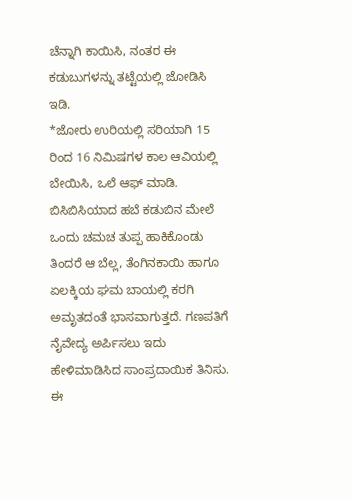ಚೆನ್ನಾಗಿ ಕಾಯಿಸಿ, ನಂತರ ಈ ಕಡುಬುಗಳನ್ನು ತಟ್ಟೆಯಲ್ಲಿ ಜೋಡಿಸಿ ಇಡಿ.
*ಜೋರು ಉರಿಯಲ್ಲಿ ಸರಿಯಾಗಿ 15 ರಿಂದ 16 ನಿಮಿಷಗಳ ಕಾಲ ಆವಿಯಲ್ಲಿ ಬೇಯಿಸಿ, ಒಲೆ ಆಫ್ ಮಾಡಿ.
ಬಿಸಿಬಿಸಿಯಾದ ಹಬೆ ಕಡುಬಿನ ಮೇಲೆ ಒಂದು ಚಮಚ ತುಪ್ಪ ಹಾಕಿಕೊಂಡು ತಿಂದರೆ ಆ ಬೆಲ್ಲ, ತೆಂಗಿನಕಾಯಿ ಹಾಗೂ ಏಲಕ್ಕಿಯ ಘಮ ಬಾಯಲ್ಲಿ ಕರಗಿ ಅಮೃತದಂತೆ ಭಾಸವಾಗುತ್ತದೆ. ಗಣಪತಿಗೆ ನೈವೇದ್ಯ ಅರ್ಪಿಸಲು ಇದು ಹೇಳಿಮಾಡಿಸಿದ ಸಾಂಪ್ರದಾಯಿಕ ತಿನಿಸು. ಈ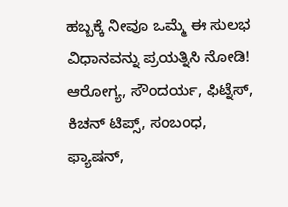ಹಬ್ಬಕ್ಕೆ ನೀವೂ ಒಮ್ಮೆ ಈ ಸುಲಭ ವಿಧಾನವನ್ನು ಪ್ರಯತ್ನಿಸಿ ನೋಡಿ!
ಆರೋಗ್ಯ, ಸೌಂದರ್ಯ, ಫಿಟ್ನೆಸ್, ಕಿಚನ್ ಟಿಪ್ಸ್, ಸಂಬಂಧ, ಫ್ಯಾಷನ್,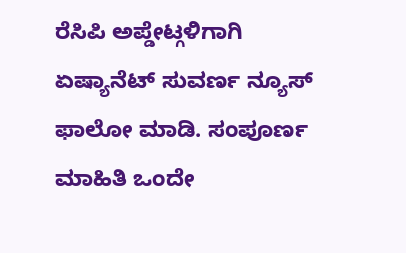ರೆಸಿಪಿ ಅಪ್ಡೇಟ್ಗಳಿಗಾಗಿ ಏಷ್ಯಾನೆಟ್ ಸುವರ್ಣ ನ್ಯೂಸ್ ಫಾಲೋ ಮಾಡಿ. ಸಂಪೂರ್ಣ ಮಾಹಿತಿ ಒಂದೇ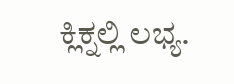ಕ್ಲಿಕ್ನಲ್ಲಿ ಲಭ್ಯ.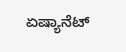ಏಷ್ಯಾನೆಟ್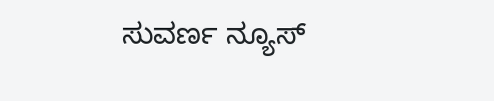ಸುವರ್ಣ ನ್ಯೂಸ್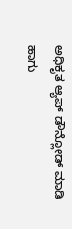ಅಧಿಕೃತ ಆ್ಯಪ್ ಡೌನ್ಲೋಡ್ ಮಾಡಿ ಹಾಗು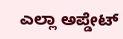ಎಲ್ಲಾ ಅಪ್ಡೇಟ್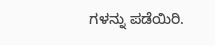ಗಳನ್ನು ಪಡೆಯಿರಿ.